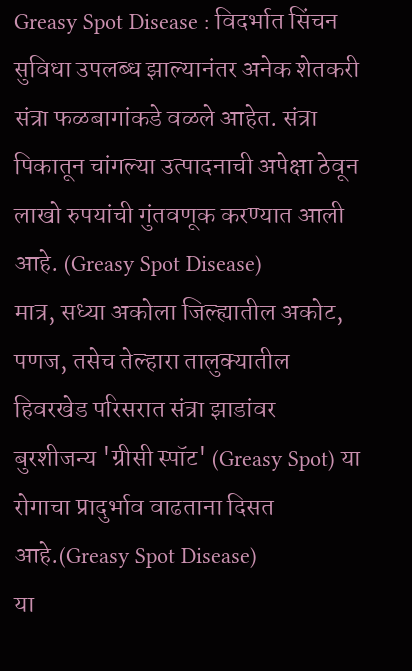Greasy Spot Disease : विदर्भात सिंचन सुविधा उपलब्ध झाल्यानंतर अनेक शेतकरी संत्रा फळबागांकडे वळले आहेत. संत्रा पिकातून चांगल्या उत्पादनाची अपेक्षा ठेवून लाखो रुपयांची गुंतवणूक करण्यात आली आहे. (Greasy Spot Disease)
मात्र, सध्या अकोला जिल्ह्यातील अकोट, पणज, तसेच तेल्हारा तालुक्यातील हिवरखेड परिसरात संत्रा झाडांवर बुरशीजन्य 'ग्रीसी स्पॉट' (Greasy Spot) या रोगाचा प्रादुर्भाव वाढताना दिसत आहे.(Greasy Spot Disease)
या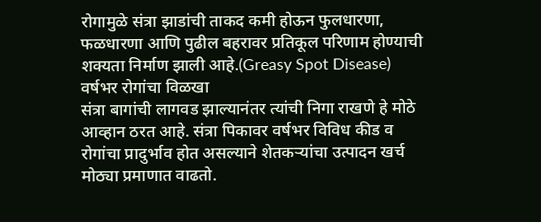रोगामुळे संत्रा झाडांची ताकद कमी होऊन फुलधारणा, फळधारणा आणि पुढील बहरावर प्रतिकूल परिणाम होण्याची शक्यता निर्माण झाली आहे.(Greasy Spot Disease)
वर्षभर रोगांचा विळखा
संत्रा बागांची लागवड झाल्यानंतर त्यांची निगा राखणे हे मोठे आव्हान ठरत आहे. संत्रा पिकावर वर्षभर विविध कीड व रोगांचा प्रादुर्भाव होत असल्याने शेतकऱ्यांचा उत्पादन खर्च मोठ्या प्रमाणात वाढतो.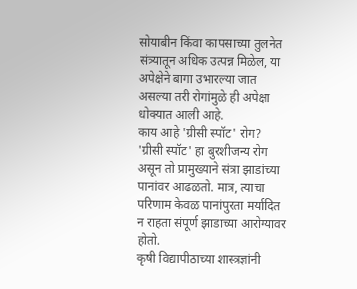सोयाबीन किंवा कापसाच्या तुलनेत संत्र्यातून अधिक उत्पन्न मिळेल, या अपेक्षेने बागा उभारल्या जात असल्या तरी रोगांमुळे ही अपेक्षा धोक्यात आली आहे.
काय आहे 'ग्रीसी स्पॉट' रोग?
'ग्रीसी स्पॉट' हा बुरशीजन्य रोग असून तो प्रामुख्याने संत्रा झाडांच्या पानांवर आढळतो. मात्र, त्याचा परिणाम केवळ पानांपुरता मर्यादित न राहता संपूर्ण झाडाच्या आरोग्यावर होतो.
कृषी विद्यापीठाच्या शास्त्रज्ञांनी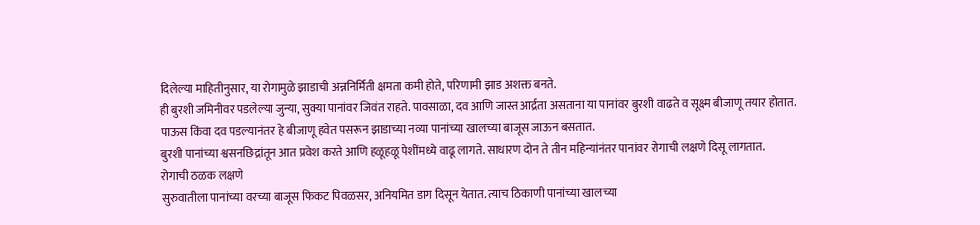दिलेल्या माहितीनुसार, या रोगामुळे झाडाची अन्ननिर्मिती क्षमता कमी होते, परिणामी झाड अशक्त बनते.
ही बुरशी जमिनीवर पडलेल्या जुन्या, सुक्या पानांवर जिवंत राहते. पावसाळा, दव आणि जास्त आर्द्रता असताना या पानांवर बुरशी वाढते व सूक्ष्म बीजाणू तयार होतात.
पाऊस किंवा दव पडल्यानंतर हे बीजाणू हवेत पसरून झाडाच्या नव्या पानांच्या खालच्या बाजूस जाऊन बसतात.
बुरशी पानांच्या श्वसनछिद्रांतून आत प्रवेश करते आणि हळूहळू पेशींमध्ये वाढू लागते. साधारण दोन ते तीन महिन्यांनंतर पानांवर रोगाची लक्षणे दिसू लागतात.
रोगाची ठळक लक्षणे
सुरुवातीला पानांच्या वरच्या बाजूस फिकट पिवळसर, अनियमित डाग दिसून येतात. त्याच ठिकाणी पानांच्या खालच्या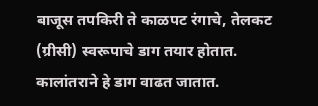बाजूस तपकिरी ते काळपट रंगाचे, तेलकट (ग्रीसी) स्वरूपाचे डाग तयार होतात.
कालांतराने हे डाग वाढत जातात.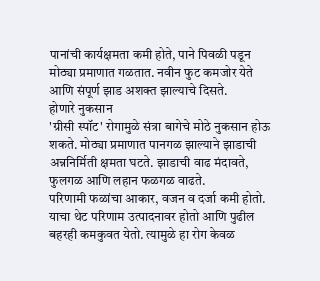पानांची कार्यक्षमता कमी होते, पाने पिवळी पडून मोठ्या प्रमाणात गळतात. नवीन फुट कमजोर येते आणि संपूर्ण झाड अशक्त झाल्याचे दिसते.
होणारे नुकसान
'ग्रीसी स्पॉट' रोगामुळे संत्रा बागेचे मोठे नुकसान होऊ शकते. मोठ्या प्रमाणात पानगळ झाल्याने झाडाची अन्ननिर्मिती क्षमता घटते. झाडाची वाढ मंदावते, फुलगळ आणि लहान फळगळ वाढते.
परिणामी फळांचा आकार, वजन व दर्जा कमी होतो. याचा थेट परिणाम उत्पादनावर होतो आणि पुढील बहरही कमकुवत येतो. त्यामुळे हा रोग केवळ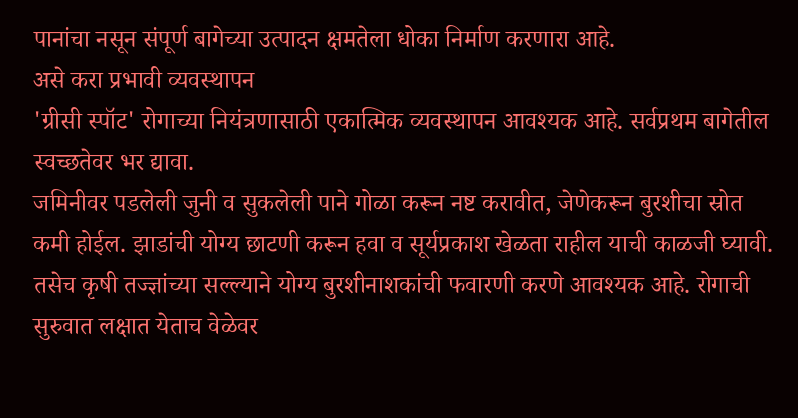पानांचा नसून संपूर्ण बागेच्या उत्पादन क्षमतेला धोका निर्माण करणारा आहे.
असे करा प्रभावी व्यवस्थापन
'ग्रीसी स्पॉट' रोगाच्या नियंत्रणासाठी एकात्मिक व्यवस्थापन आवश्यक आहे. सर्वप्रथम बागेतील स्वच्छतेवर भर द्यावा.
जमिनीवर पडलेली जुनी व सुकलेली पाने गोळा करून नष्ट करावीत, जेणेकरून बुरशीचा स्रोत कमी होईल. झाडांची योग्य छाटणी करून हवा व सूर्यप्रकाश खेळता राहील याची काळजी घ्यावी.
तसेच कृषी तज्ज्ञांच्या सल्ल्याने योग्य बुरशीनाशकांची फवारणी करणे आवश्यक आहे. रोगाची सुरुवात लक्षात येताच वेळेवर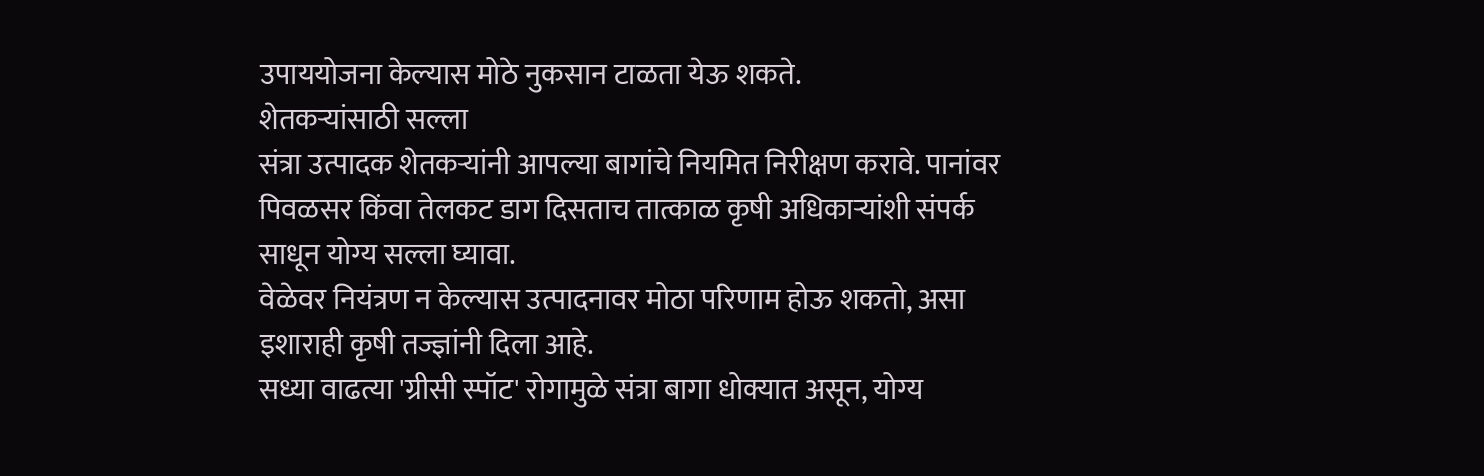उपाययोजना केल्यास मोठे नुकसान टाळता येऊ शकते.
शेतकऱ्यांसाठी सल्ला
संत्रा उत्पादक शेतकऱ्यांनी आपल्या बागांचे नियमित निरीक्षण करावे. पानांवर पिवळसर किंवा तेलकट डाग दिसताच तात्काळ कृषी अधिकाऱ्यांशी संपर्क साधून योग्य सल्ला घ्यावा.
वेळेवर नियंत्रण न केल्यास उत्पादनावर मोठा परिणाम होऊ शकतो, असा इशाराही कृषी तज्ज्ञांनी दिला आहे.
सध्या वाढत्या 'ग्रीसी स्पॉट' रोगामुळे संत्रा बागा धोक्यात असून, योग्य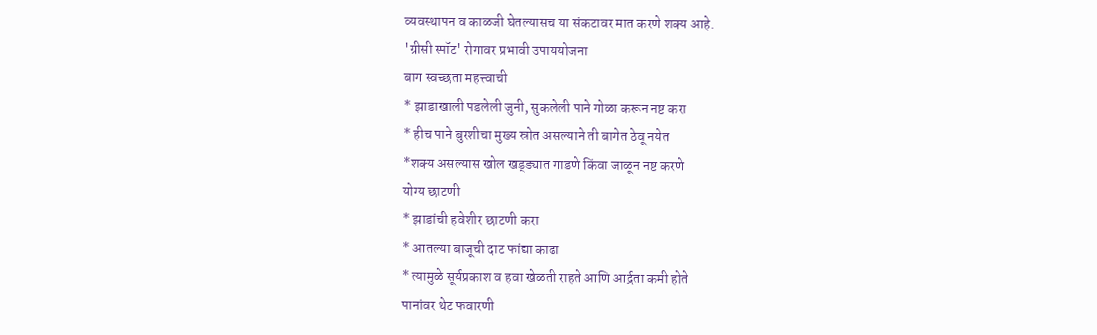व्यवस्थापन व काळजी घेतल्यासच या संकटावर मात करणे शक्य आहे.
'ग्रीसी स्पॉट' रोगावर प्रभावी उपाययोजना
बाग स्वच्छता महत्त्वाची
* झाडाखाली पडलेली जुनी, सुकलेली पाने गोळा करून नष्ट करा
* हीच पाने बुरशीचा मुख्य स्रोत असल्याने ती बागेत ठेवू नयेत
*शक्य असल्यास खोल खड्ड्यात गाडणे किंवा जाळून नष्ट करणे
योग्य छाटणी
* झाडांची हवेशीर छाटणी करा
* आतल्या बाजूची दाट फांद्या काढा
* त्यामुळे सूर्यप्रकाश व हवा खेळती राहते आणि आर्द्रता कमी होते
पानांवर थेट फवारणी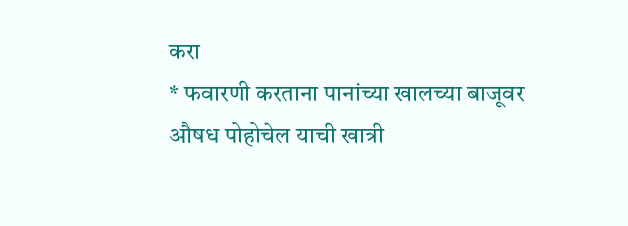करा
* फवारणी करताना पानांच्या खालच्या बाजूवर औषध पोहोचेल याची खात्री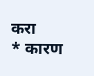करा
* कारण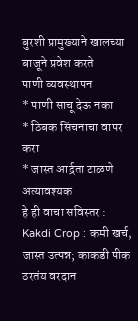बुरशी प्रामुख्याने खालच्या बाजूने प्रवेश करते
पाणी व्यवस्थापन
* पाणी साचू देऊ नका
* ठिबक सिंचनाचा वापर करा
* जास्त आर्द्रता टाळणे अत्यावश्यक
हे ही वाचा सविस्तर : Kakdi Crop : कमी खर्च, जास्त उत्पन्न; काकडी पीक ठरतंय वरदान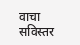वाचा सविस्तर